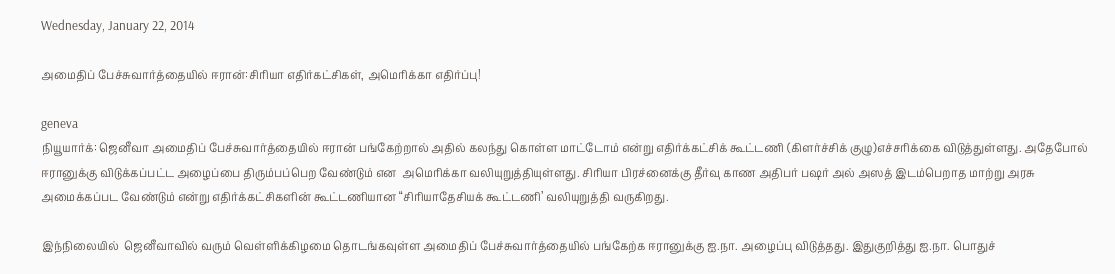Wednesday, January 22, 2014

அமைதிப் பேச்சுவார்த்தையில் ஈரான்:சிரியா எதிர்கட்சிகள், அமெரிக்கா எதிர்ப்பு!

geneva
நியூயார்க்: ஜெனீவா அமைதிப் பேச்சுவார்த்தையில் ஈரான் பங்கேற்றால் அதில் கலந்து கொள்ள மாட்டோம் என்று எதிர்க்கட்சிக் கூட்டணி (கிளர்ச்சிக் குழு)எச்சரிக்கை விடுத்துள்ளது. அதேபோல் ஈரானுக்கு விடுக்கப்பட்ட அழைப்பை திரும்பப்பெற வேண்டும் என  அமெரிக்கா வலியுறுத்தியுள்ளது. சிரியா பிரச்னைக்கு தீர்வு காண அதிபர் பஷர் அல் அஸத் இடம்பெறாத மாற்று அரசு அமைக்கப்பட வேண்டும் என்று எதிர்க்கட்சிகளின் கூட்டணியான “சிரியாதேசியக் கூட்டணி’ வலியுறுத்தி வருகிறது.

இந்நிலையில்  ஜெனீவாவில் வரும் வெள்ளிக்கிழமை தொடங்கவுள்ள அமைதிப் பேச்சுவார்த்தையில் பங்கேற்க ஈரானுக்கு ஐ.நா. அழைப்பு விடுத்தது. இதுகுறித்து ஐ.நா. பொதுச்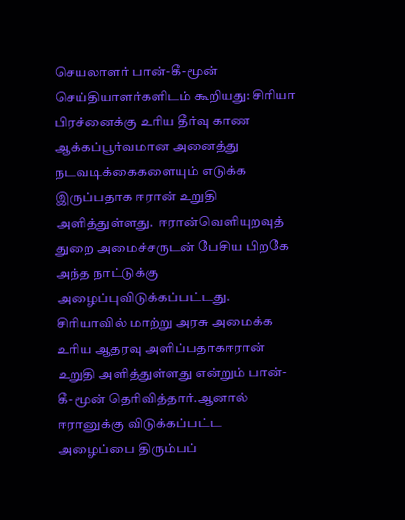செயலாளர் பான்-கீ-மூன் செய்தியாளர்களிடம் கூறியது: சிரியா பிரச்னைக்கு உரிய தீர்வு காண ஆக்கப்பூர்வமான அனைத்து நடவடிக்கைகளையும் எடுக்க இருப்பதாக ஈரான் உறுதி அளித்துள்ளது.  ஈரான்வெளியுறவுத் துறை அமைச்சருடன் பேசிய பிறகே அந்த நாட்டுக்கு அழைப்புவிடுக்கப்பட்டது. சிரியாவில் மாற்று அரசு அமைக்க  உரிய ஆதரவு அளிப்பதாகஈரான் உறுதி அளித்துள்ளது என்றும் பான்-கீ-மூன் தெரிவித்தார்.ஆனால் ஈரானுக்கு விடுக்கப்பட்ட அழைப்பை திரும்பப்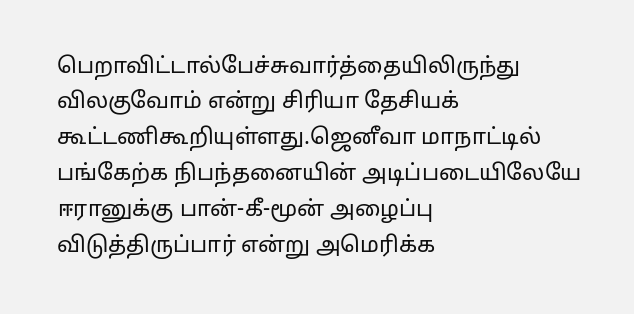பெறாவிட்டால்பேச்சுவார்த்தையிலிருந்து விலகுவோம் என்று சிரியா தேசியக் கூட்டணிகூறியுள்ளது.ஜெனீவா மாநாட்டில் பங்கேற்க நிபந்தனையின் அடிப்படையிலேயே ஈரானுக்கு பான்-கீ-மூன் அழைப்பு விடுத்திருப்பார் என்று அமெரிக்க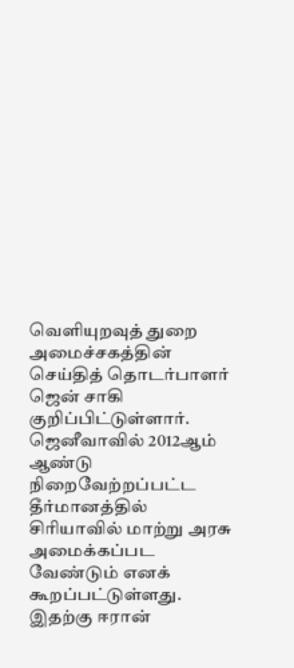வெளியுறவுத் துறை அமைச்சகத்தின் செய்தித் தொடர்பாளர் ஜென் சாகி குறிப்பிட்டுள்ளார்.
ஜெனீவாவில் 2012ஆம் ஆண்டு  நிறைவேற்றப்பட்ட தீர்மானத்தில் சிரியாவில் மாற்று அரசு அமைக்கப்பட வேண்டும் எனக் கூறப்பட்டுள்ளது. இதற்கு ஈரான்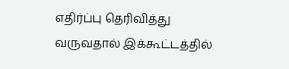எதிர்ப்பு தெரிவித்து வருவதால் இக்கூட்டத்தில்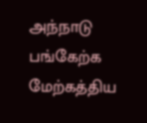அந்நாடு பங்கேற்க மேற்கத்திய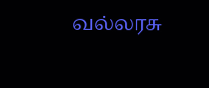வல்லரசு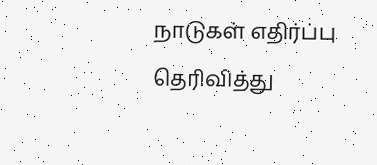நாடுகள் எதிர்ப்பு தெரிவித்து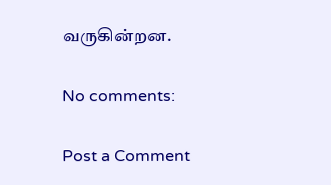வருகின்றன.

No comments:

Post a Comment